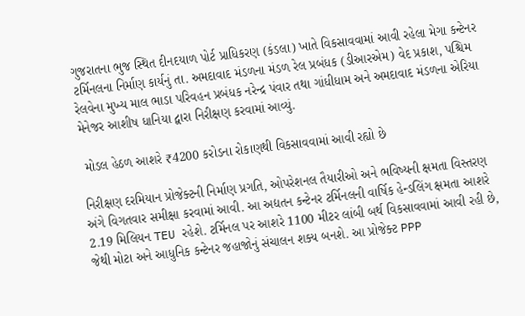ગુજરાતના ભુજ સ્થિત દીનદયાળ પોર્ટ પ્રાધિકરણ (કંડલા) ખાતે વિકસાવવામાં આવી રહેલા મેગા કન્ટેનર ટર્મિનલના નિર્માણ કાર્યનું તા. અમદાવાદ મંડળના મંડળ રેલ પ્રબંધક (ડીઆરએમ) વેદ પ્રકાશ, પશ્ચિમ રેલવેના મુખ્ય માલ ભાડા પરિવહન પ્રબંધક નરેન્દ્ર પંવાર તથા ગાંધીધામ અને અમદાવાદ મંડળના એરિયા મેનેજર આશીષ ધાનિયા દ્વારા નિરીક્ષણ કરવામાં આવ્યું.

 મોડલ હેઠળ આશરે ₹4200 કરોડના રોકાણથી વિકસાવવામાં આવી રહ્યો છે

નિરીક્ષણ દરમિયાન પ્રોજેક્ટની નિર્માણ પ્રગતિ, ઓપરેશનલ તૈયારીઓ અને ભવિષ્યની ક્ષમતા વિસ્તરણ અંગે વિગતવાર સમીક્ષા કરવામાં આવી. આ અદ્યતન કન્ટેનર ટર્મિનલની વાર્ષિક હેન્ડલિંગ ક્ષમતા આશરે 2.19 મિલિયન TEU રહેશે. ટર્મિનલ પર આશરે 1100 મીટર લાંબી બર્થ વિકસાવવામાં આવી રહી છે, જેથી મોટા અને આધુનિક કન્ટેનર જહાજોનું સંચાલન શક્ય બનશે. આ પ્રોજેક્ટ PPP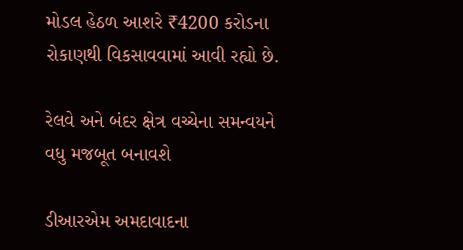મોડલ હેઠળ આશરે ₹4200 કરોડના રોકાણથી વિકસાવવામાં આવી રહ્યો છે.

રેલવે અને બંદર ક્ષેત્ર વચ્ચેના સમન્વયને વધુ મજબૂત બનાવશે

ડીઆરએમ અમદાવાદના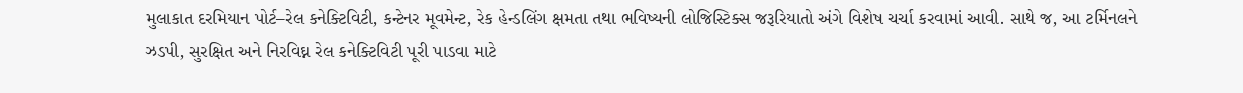મુલાકાત દરમિયાન પોર્ટ–રેલ કનેક્ટિવિટી, કન્ટેનર મૂવમેન્ટ, રેક હેન્ડલિંગ ક્ષમતા તથા ભવિષ્યની લોજિસ્ટિક્સ જરૂરિયાતો અંગે વિશેષ ચર્ચા કરવામાં આવી. સાથે જ, આ ટર્મિનલને ઝડપી, સુરક્ષિત અને નિરવિઘ્ન રેલ કનેક્ટિવિટી પૂરી પાડવા માટે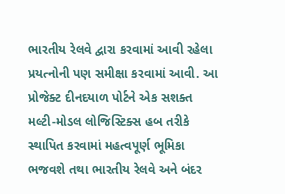ભારતીય રેલવે દ્વારા કરવામાં આવી રહેલા પ્રયત્નોની પણ સમીક્ષા કરવામાં આવી. આ પ્રોજેક્ટ દીનદયાળ પોર્ટને એક સશક્ત મલ્ટી-મોડલ લોજિસ્ટિક્સ હબ તરીકે સ્થાપિત કરવામાં મહત્વપૂર્ણ ભૂમિકા ભજવશે તથા ભારતીય રેલવે અને બંદર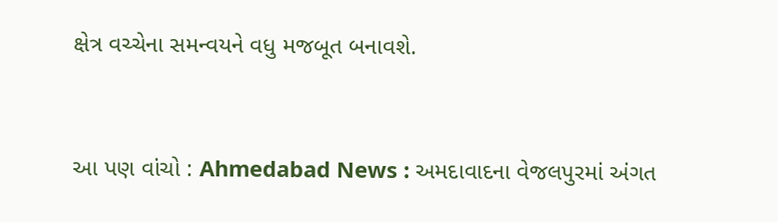ક્ષેત્ર વચ્ચેના સમન્વયને વધુ મજબૂત બનાવશે.


આ પણ વાંચો : Ahmedabad News : અમદાવાદના વેજલપુરમાં અંગત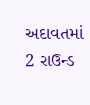અદાવતમાં 2 રાઉન્ડ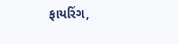ફાયરિંગ,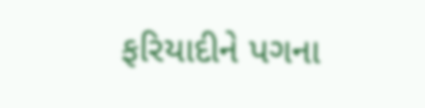ફરિયાદીને પગના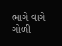ભાગે વાગે ગોળી